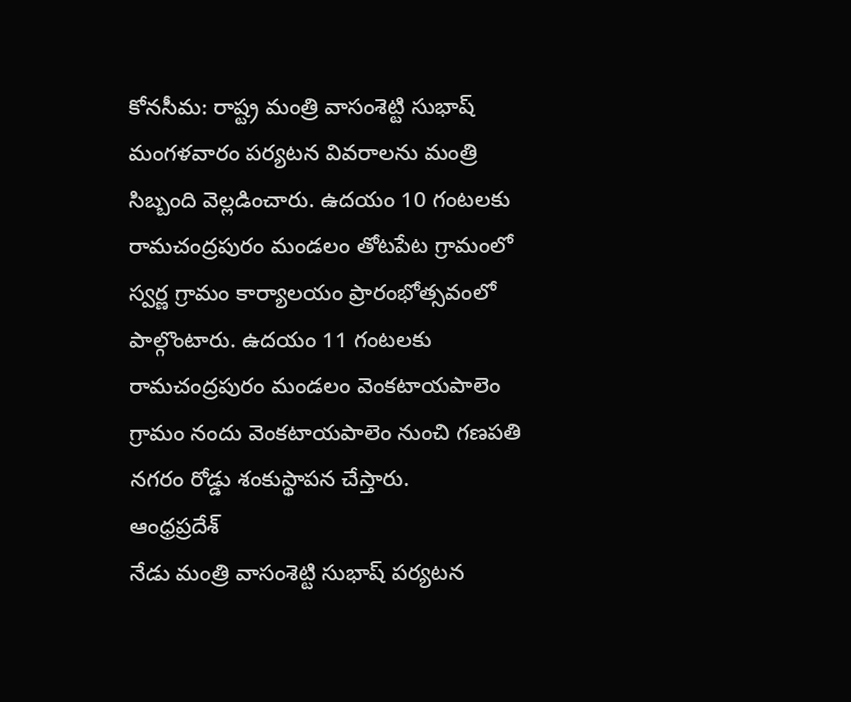కోనసీమ: రాష్ట్ర మంత్రి వాసంశెట్టి సుభాష్ మంగళవారం పర్యటన వివరాలను మంత్రి సిబ్బంది వెల్లడించారు. ఉదయం 10 గంటలకు రామచంద్రపురం మండలం తోటపేట గ్రామంలో స్వర్ణ గ్రామం కార్యాలయం ప్రారంభోత్సవంలో పాల్గొంటారు. ఉదయం 11 గంటలకు రామచంద్రపురం మండలం వెంకటాయపాలెం గ్రామం నందు వెంకటాయపాలెం నుంచి గణపతి నగరం రోడ్డు శంకుస్థాపన చేస్తారు.
ఆంధ్రప్రదేశ్
నేడు మంత్రి వాసంశెట్టి సుభాష్ పర్యటన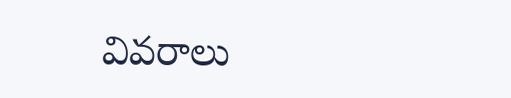వివరాలు